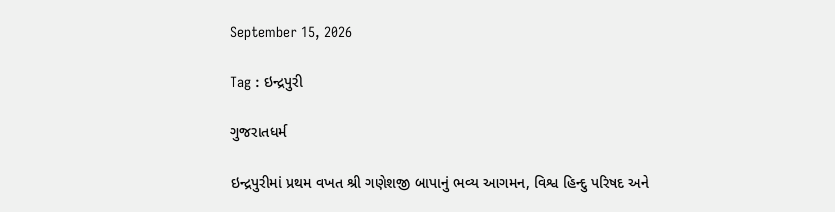September 15, 2026

Tag : ઇન્દ્રપુરી

ગુજરાતધર્મ

ઇન્દ્રપુરીમાં પ્રથમ વખત શ્રી ગણેશજી બાપાનું ભવ્ય આગમન, વિશ્વ હિન્દુ પરિષદ અને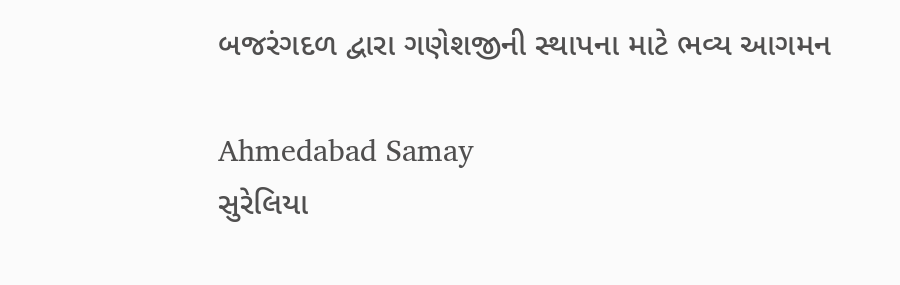બજરંગદળ દ્વારા ગણેશજીની સ્થાપના માટે ભવ્ય આગમન

Ahmedabad Samay
સુરેલિયા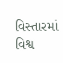વિસ્તારમાં વિશ્વ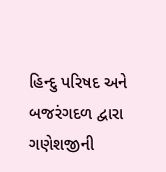હિન્દુ પરિષદ અને બજરંગદળ દ્વારા ગણેશજીની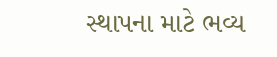સ્થાપના માટે ભવ્ય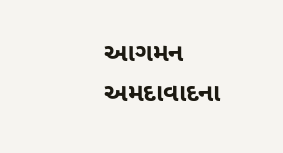આગમન  અમદાવાદના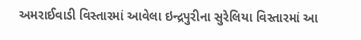અમરાઈવાડી વિસ્તારમાં આવેલા ઇન્દ્રપુરીના સુરેલિયા વિસ્તારમાં આ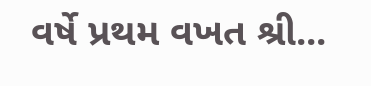વર્ષે પ્રથમ વખત શ્રી...